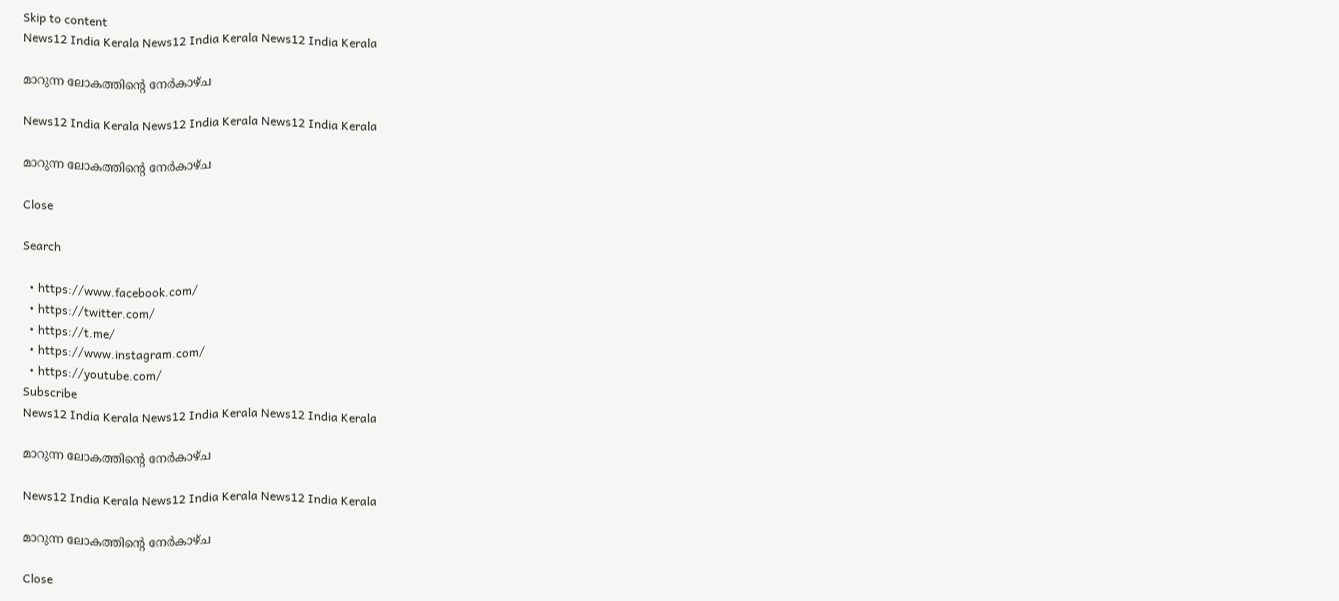Skip to content
News12 India Kerala News12 India Kerala News12 India Kerala

മാറുന്ന ലോകത്തിൻ്റെ നേർകാഴ്ച

News12 India Kerala News12 India Kerala News12 India Kerala

മാറുന്ന ലോകത്തിൻ്റെ നേർകാഴ്ച

Close

Search

  • https://www.facebook.com/
  • https://twitter.com/
  • https://t.me/
  • https://www.instagram.com/
  • https://youtube.com/
Subscribe
News12 India Kerala News12 India Kerala News12 India Kerala

മാറുന്ന ലോകത്തിൻ്റെ നേർകാഴ്ച

News12 India Kerala News12 India Kerala News12 India Kerala

മാറുന്ന ലോകത്തിൻ്റെ നേർകാഴ്ച

Close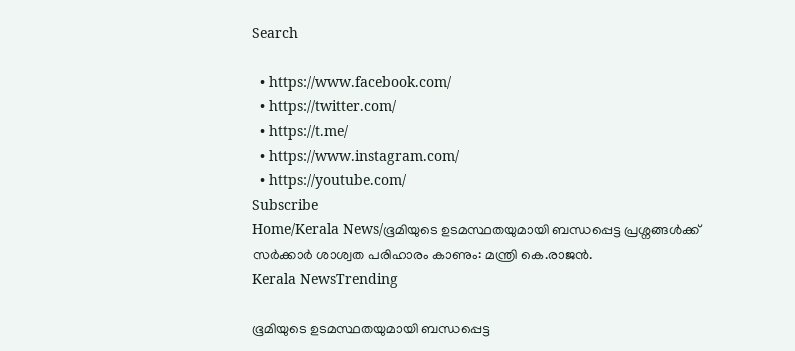Search

  • https://www.facebook.com/
  • https://twitter.com/
  • https://t.me/
  • https://www.instagram.com/
  • https://youtube.com/
Subscribe
Home/Kerala News/ഭൂമിയുടെ ഉടമസ്ഥതയുമായി ബന്ധപ്പെട്ട പ്രശ്നങ്ങള്‍ക്ക് സര്‍ക്കാര്‍ ശാശ്വത പരിഹാരം കാണും: മന്ത്രി കെ.രാജന്‍.
Kerala NewsTrending

ഭൂമിയുടെ ഉടമസ്ഥതയുമായി ബന്ധപ്പെട്ട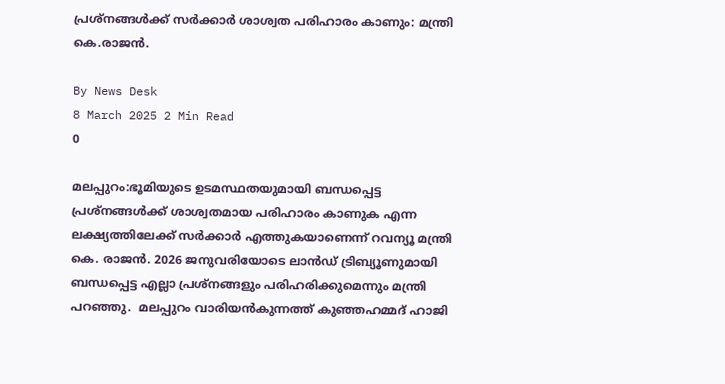പ്രശ്നങ്ങള്‍ക്ക് സര്‍ക്കാര്‍ ശാശ്വത പരിഹാരം കാണും: മന്ത്രി കെ.രാജന്‍.

By News Desk
8 March 2025 2 Min Read
0

മലപ്പുറം:ഭൂമിയുടെ ഉടമസ്ഥതയുമായി ബന്ധപ്പെട്ട പ്രശ്‌നങ്ങള്‍ക്ക് ശാശ്വതമായ പരിഹാരം കാണുക എന്ന ലക്ഷ്യത്തിലേക്ക് സര്‍ക്കാര്‍ എത്തുകയാണെന്ന് റവന്യൂ മന്ത്രി കെ. രാജന്‍. 2026 ജനുവരിയോടെ ലാന്‍ഡ് ട്രിബ്യൂണുമായി ബന്ധപ്പെട്ട എല്ലാ പ്രശ്നങ്ങളും പരിഹരിക്കുമെന്നും മന്ത്രി പറഞ്ഞു.  മലപ്പുറം വാരിയന്‍കുന്നത്ത് കുഞ്ഞഹമ്മദ് ഹാജി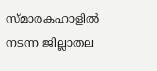സ്മാരകഹാളില്‍ നടന്ന ജില്ലാതല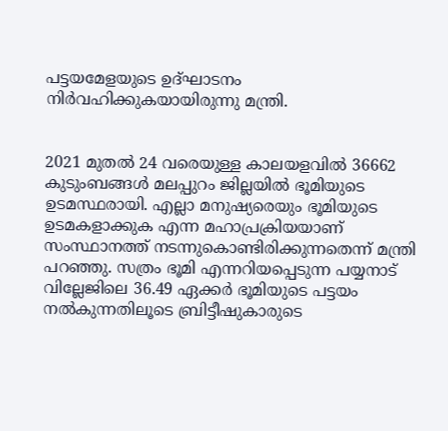പട്ടയമേളയുടെ ഉദ്ഘാടനം നിര്‍വഹിക്കുകയായിരുന്നു മന്ത്രി.


2021 മുതല്‍ 24 വരെയുള്ള കാലയളവില്‍ 36662 കുടുംബങ്ങള്‍ മലപ്പുറം ജില്ലയില്‍ ഭൂമിയുടെ ഉടമസ്ഥരായി. എല്ലാ മനുഷ്യരെയും ഭൂമിയുടെ ഉടമകളാക്കുക എന്ന മഹാപ്രക്രിയയാണ് സംസ്ഥാനത്ത് നടന്നുകൊണ്ടിരിക്കുന്നതെന്ന് മന്ത്രി പറഞ്ഞു. സത്രം ഭൂമി എന്നറിയപ്പെടുന്ന പയ്യനാട് വില്ലേജിലെ 36.49 ഏക്കര്‍ ഭൂമിയുടെ പട്ടയം നല്‍കുന്നതിലൂടെ ബ്രിട്ടീഷുകാരുടെ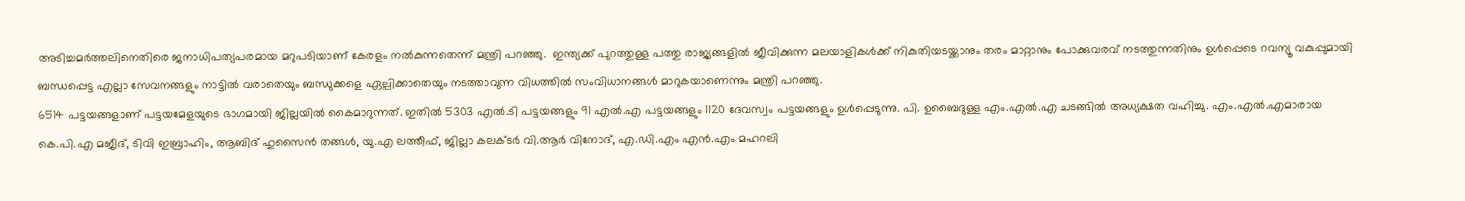അടിച്ചമര്‍ത്തലിനെതിരെ ജനാധിപത്യപരമായ മറുപടിയാണ് കേരളം നല്‍കുന്നതെന്ന് മന്ത്രി പറഞ്ഞു.  ഇന്ത്യക്ക് പുറത്തുള്ള പത്തു രാജ്യങ്ങളില്‍ ജീവിക്കുന്ന മലയാളികള്‍ക്ക് നികുതിയടയ്ക്കാനും തരം മാറ്റാനും പോക്കുവരവ് നടത്തുന്നതിനും ഉള്‍പ്പെടെ റവന്യൂ വകുപ്പുമായി ബന്ധപ്പെട്ട എല്ലാ സേവനങ്ങളും നാട്ടില്‍ വരാതെയും ബന്ധുക്കളെ ഏല്പിക്കാതെയും നടത്താവുന്ന വിധത്തില്‍ സംവിധാനങ്ങള്‍ മാറുകയാണെന്നും മന്ത്രി പറഞ്ഞു.
6514 പട്ടയങ്ങളാണ് പട്ടയമേളയുടെ ഭാഗമായി ജില്ലയില്‍ കൈമാറുന്നത്. ഇതില്‍ 5303 എല്‍.ടി പട്ടയങ്ങളും 91 എല്‍.എ പട്ടയങ്ങളും 1120 ദേവസ്വം പട്ടയങ്ങളും ഉള്‍പ്പെടുന്നു. പി. ഉബൈദുള്ള എം.എല്‍.എ ചടങ്ങില്‍ അധ്യക്ഷത വഹിച്ചു. എം.എല്‍.എമാരായ കെ.പി.എ മജീദ്, ടിവി ഇബ്രാഹിം, ആബിദ് ഹുസൈന്‍ തങ്ങള്‍, യു.എ ലത്തീഫ്, ജില്ലാ കലക്ടര്‍ വി.ആര്‍ വിനോദ്, എ.ഡി.എം എന്‍.എം മഹറലി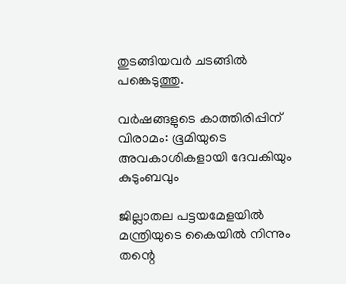തുടങ്ങിയവര്‍ ചടങ്ങില്‍ പങ്കെടുത്തു.

വര്‍ഷങ്ങളുടെ കാത്തിരിപ്പിന് വിരാമം: ഭൂമിയുടെ അവകാശികളായി ദേവകിയും കുടുംബവും

ജില്ലാതല പട്ടയമേളയില്‍ മന്ത്രിയുടെ കൈയില്‍ നിന്നും തന്റെ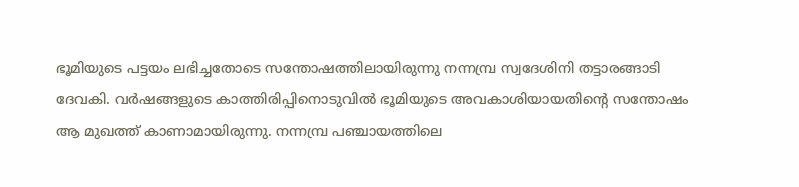ഭൂമിയുടെ പട്ടയം ലഭിച്ചതോടെ സന്തോഷത്തിലായിരുന്നു നന്നമ്പ്ര സ്വദേശിനി തട്ടാരങ്ങാടി ദേവകി. വര്‍ഷങ്ങളുടെ കാത്തിരിപ്പിനൊടുവില്‍ ഭൂമിയുടെ അവകാശിയായതിന്റെ സന്തോഷം ആ മുഖത്ത് കാണാമായിരുന്നു. നന്നമ്പ്ര പഞ്ചായത്തിലെ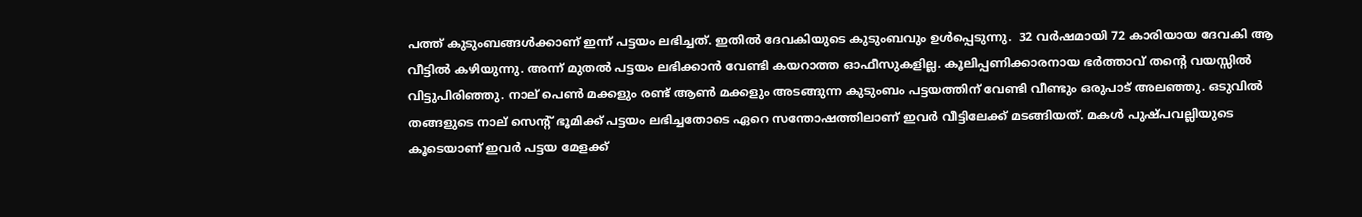പത്ത് കുടുംബങ്ങള്‍ക്കാണ് ഇന്ന് പട്ടയം ലഭിച്ചത്. ഇതില്‍ ദേവകിയുടെ കുടുംബവും ഉള്‍പ്പെടുന്നു.  32 വര്‍ഷമായി 72 കാരിയായ ദേവകി ആ വീട്ടില്‍ കഴിയുന്നു. അന്ന് മുതല്‍ പട്ടയം ലഭിക്കാന്‍ വേണ്ടി കയറാത്ത ഓഫീസുകളില്ല. കൂലിപ്പണിക്കാരനായ ഭര്‍ത്താവ് തന്റെ വയസ്സില്‍ വിട്ടുപിരിഞ്ഞു. നാല് പെണ്‍ മക്കളും രണ്ട് ആണ്‍ മക്കളും അടങ്ങുന്ന കുടുംബം പട്ടയത്തിന് വേണ്ടി വീണ്ടും ഒരുപാട് അലഞ്ഞു. ഒടുവില്‍ തങ്ങളുടെ നാല് സെന്റ് ഭൂമിക്ക് പട്ടയം ലഭിച്ചതോടെ ഏറെ സന്തോഷത്തിലാണ് ഇവര്‍ വീട്ടിലേക്ക് മടങ്ങിയത്. മകള്‍ പുഷ്പവല്ലിയുടെ കൂടെയാണ് ഇവര്‍ പട്ടയ മേളക്ക്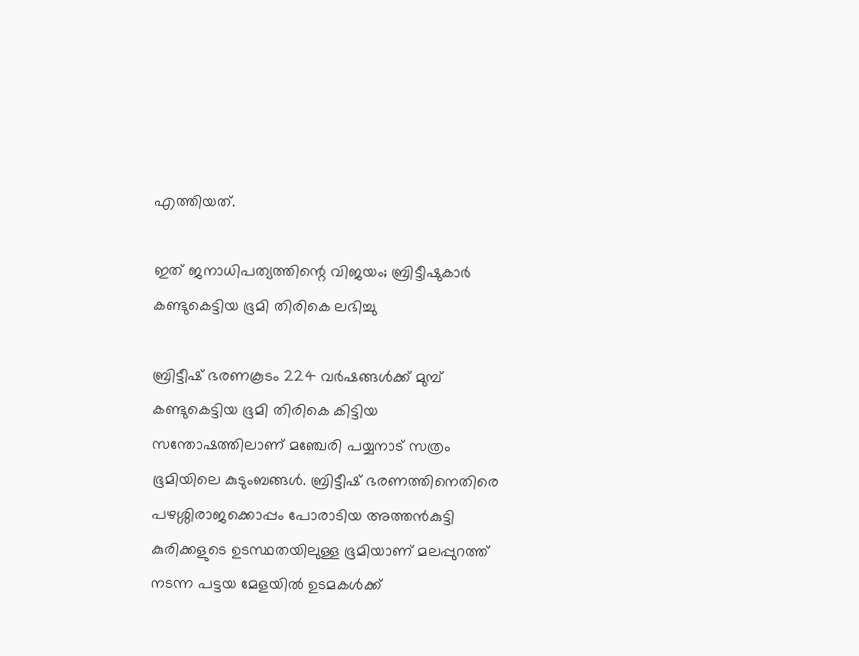എത്തിയത്.

ഇത് ജനാധിപത്യത്തിന്റെ വിജയം; ബ്രിട്ടീഷുകാര്‍ കണ്ടുകെട്ടിയ ഭൂമി തിരികെ ലഭിച്ചു

ബ്രിട്ടീഷ് ഭരണകൂടം 224 വര്‍ഷങ്ങള്‍ക്ക് മുമ്പ് കണ്ടുകെട്ടിയ ഭൂമി തിരികെ കിട്ടിയ സന്തോഷത്തിലാണ് മഞ്ചേരി പയ്യനാട് സത്രം ഭൂമിയിലെ കുടുംബങ്ങള്‍. ബ്രിട്ടീഷ് ഭരണത്തിനെതിരെ പഴശ്ശിരാജക്കൊപ്പം പോരാടിയ അത്തന്‍കുട്ടി കുരിക്കളുടെ ഉടസ്ഥതയിലുള്ള ഭൂമിയാണ് മലപ്പുറത്ത് നടന്ന പട്ടയ മേളയില്‍ ഉടമകള്‍ക്ക്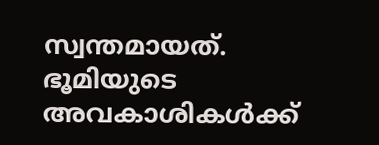സ്വന്തമായത്. ഭൂമിയുടെ അവകാശികള്‍ക്ക്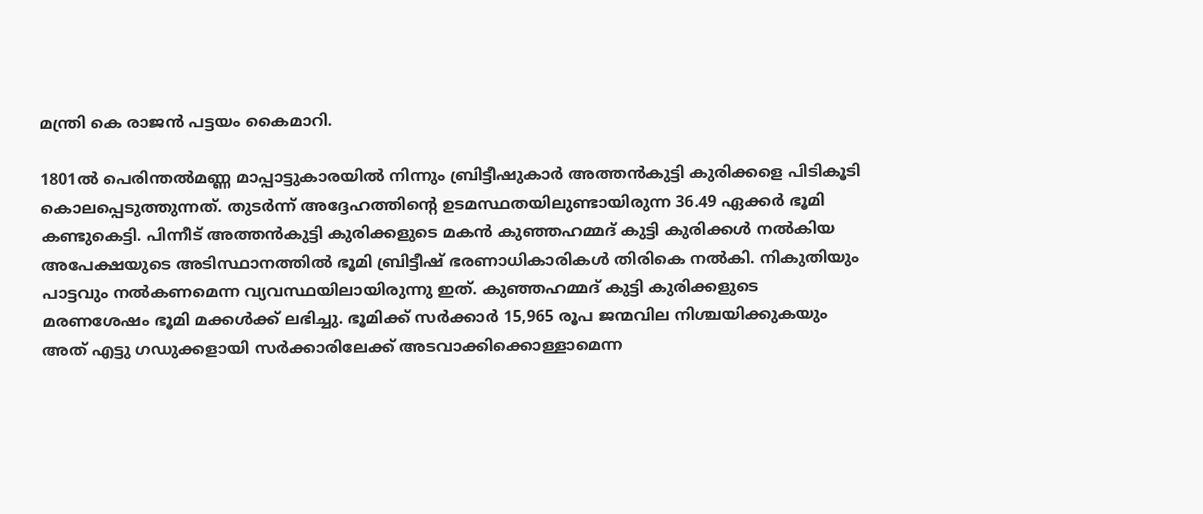മന്ത്രി കെ രാജന്‍ പട്ടയം കൈമാറി.

1801ല്‍ പെരിന്തല്‍മണ്ണ മാപ്പാട്ടുകാരയില്‍ നിന്നും ബ്രിട്ടീഷുകാര്‍ അത്തന്‍കുട്ടി കുരിക്കളെ പിടികൂടി കൊലപ്പെടുത്തുന്നത്. തുടര്‍ന്ന് അദ്ദേഹത്തിന്റെ ഉടമസ്ഥതയിലുണ്ടായിരുന്ന 36.49 ഏക്കര്‍ ഭൂമി  കണ്ടുകെട്ടി. പിന്നീട് അത്തന്‍കുട്ടി കുരിക്കളുടെ മകന്‍ കുഞ്ഞഹമ്മദ് കുട്ടി കുരിക്കള്‍ നല്‍കിയ അപേക്ഷയുടെ അടിസ്ഥാനത്തില്‍ ഭൂമി ബ്രിട്ടീഷ് ഭരണാധികാരികള്‍ തിരികെ നല്‍കി. നികുതിയും പാട്ടവും നല്‍കണമെന്ന വ്യവസ്ഥയിലായിരുന്നു ഇത്. കുഞ്ഞഹമ്മദ് കുട്ടി കുരിക്കളുടെ മരണശേഷം ഭൂമി മക്കള്‍ക്ക് ലഭിച്ചു. ഭൂമിക്ക് സര്‍ക്കാര്‍ 15,965 രൂപ ജന്മവില നിശ്ചയിക്കുകയും അത് എട്ടു ഗഡുക്കളായി സര്‍ക്കാരിലേക്ക് അടവാക്കിക്കൊള്ളാമെന്ന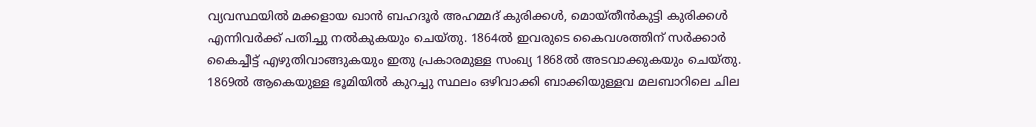വ്യവസ്ഥയില്‍ മക്കളായ ഖാന്‍ ബഹദൂര്‍ അഹമ്മദ് കുരിക്കള്‍, മൊയ്തീന്‍കുട്ടി കുരിക്കള്‍ എന്നിവര്‍ക്ക് പതിച്ചു നല്‍കുകയും ചെയ്തു. 1864ല്‍ ഇവരുടെ കൈവശത്തിന് സര്‍ക്കാര്‍ കൈച്ചീട്ട് എഴുതിവാങ്ങുകയും ഇതു പ്രകാരമുള്ള സംഖ്യ 1868ല്‍ അടവാക്കുകയും ചെയ്തു. 1869ല്‍ ആകെയുള്ള ഭൂമിയില്‍ കുറച്ചു സ്ഥലം ഒഴിവാക്കി ബാക്കിയുള്ളവ മലബാറിലെ ചില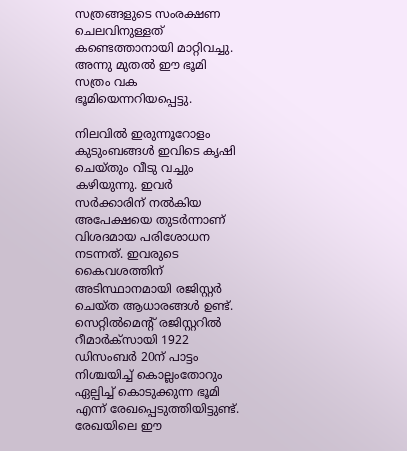സത്രങ്ങളുടെ സംരക്ഷണ ചെലവിനുള്ളത് കണ്ടെത്താനായി മാറ്റിവച്ചു. അന്നു മുതല്‍ ഈ ഭൂമി സത്രം വക ഭൂമിയെന്നറിയപ്പെട്ടു.

നിലവില്‍ ഇരുന്നൂറോളം കുടുംബങ്ങള്‍ ഇവിടെ കൃഷി ചെയ്തും വീടു വച്ചും കഴിയുന്നു. ഇവര്‍ സര്‍ക്കാരിന് നല്‍കിയ അപേക്ഷയെ തുടര്‍ന്നാണ് വിശദമായ പരിശോധന നടന്നത്. ഇവരുടെ കൈവശത്തിന് അടിസ്ഥാനമായി രജിസ്റ്റര്‍ ചെയ്ത ആധാരങ്ങള്‍ ഉണ്ട്. സെറ്റില്‍മെന്റ് രജിസ്റ്ററില്‍ റീമാര്‍ക്സായി 1922 ഡിസംബര്‍ 20ന് പാട്ടം നിശ്ചയിച്ച് കൊല്ലംതോറും ഏല്പിച്ച് കൊടുക്കുന്ന ഭൂമി എന്ന് രേഖപ്പെടുത്തിയിട്ടുണ്ട്. രേഖയിലെ ഈ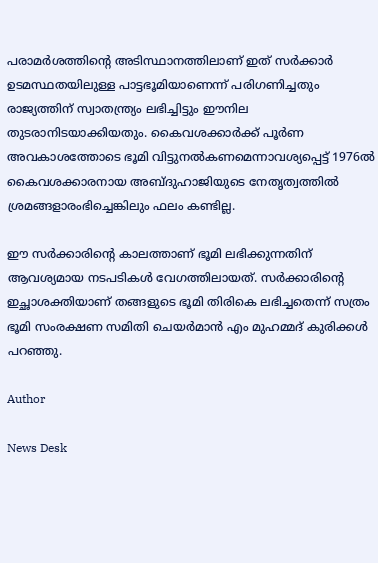പരാമര്‍ശത്തിന്റെ അടിസ്ഥാനത്തിലാണ് ഇത് സര്‍ക്കാര്‍ ഉടമസ്ഥതയിലുള്ള പാട്ടഭൂമിയാണെന്ന് പരിഗണിച്ചതും രാജ്യത്തിന് സ്വാതന്ത്ര്യം ലഭിച്ചിട്ടും ഈനില തുടരാനിടയാക്കിയതും. കൈവശക്കാര്‍ക്ക് പൂര്‍ണ അവകാശത്തോടെ ഭൂമി വിട്ടുനല്‍കണമെന്നാവശ്യപ്പെട്ട് 1976ല്‍ കൈവശക്കാരനായ അബ്ദുഹാജിയുടെ നേതൃത്വത്തില്‍ ശ്രമങ്ങളാരംഭിച്ചെങ്കിലും ഫലം കണ്ടില്ല.

ഈ സര്‍ക്കാരിന്റെ കാലത്താണ് ഭൂമി ലഭിക്കുന്നതിന് ആവശ്യമായ നടപടികള്‍ വേഗത്തിലായത്. സര്‍ക്കാരിന്റെ ഇച്ഛാശക്തിയാണ് തങ്ങളുടെ ഭൂമി തിരികെ ലഭിച്ചതെന്ന് സത്രം ഭൂമി സംരക്ഷണ സമിതി ചെയര്‍മാന്‍ എം മുഹമ്മദ് കുരിക്കള്‍ പറഞ്ഞു.

Author

News Desk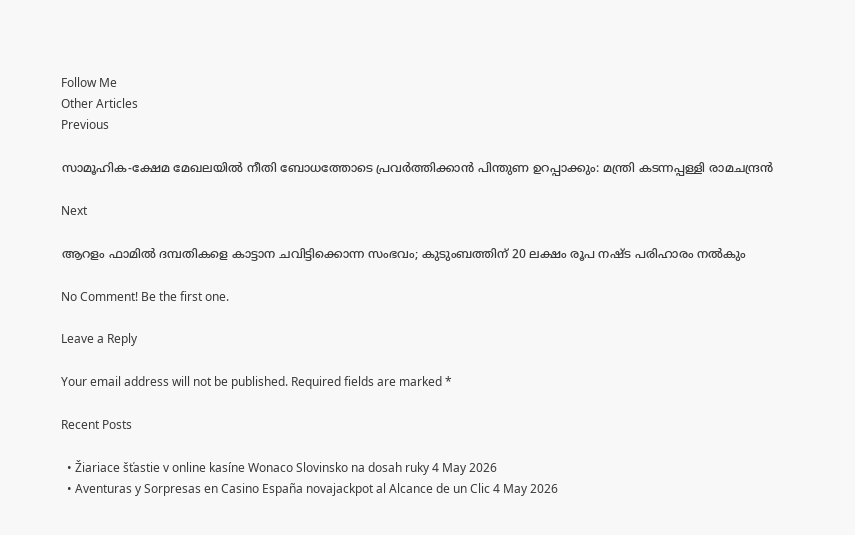Follow Me
Other Articles
Previous

സാമൂഹിക-ക്ഷേമ മേഖലയിൽ നീതി ബോധത്തോടെ പ്രവർത്തിക്കാൻ പിന്തുണ ഉറപ്പാക്കും: മന്ത്രി കടന്നപ്പള്ളി രാമചന്ദ്രൻ

Next

ആറളം ഫാമിൽ ദമ്പതികളെ കാട്ടാന ചവിട്ടിക്കൊന്ന സംഭവം; കുടുംബത്തിന് 20 ലക്ഷം രൂപ നഷ്ട പരിഹാരം നൽകും

No Comment! Be the first one.

Leave a Reply

Your email address will not be published. Required fields are marked *

Recent Posts

  • Žiariace šťastie v online kasíne Wonaco Slovinsko na dosah ruky 4 May 2026
  • Aventuras y Sorpresas en Casino España novajackpot al Alcance de un Clic 4 May 2026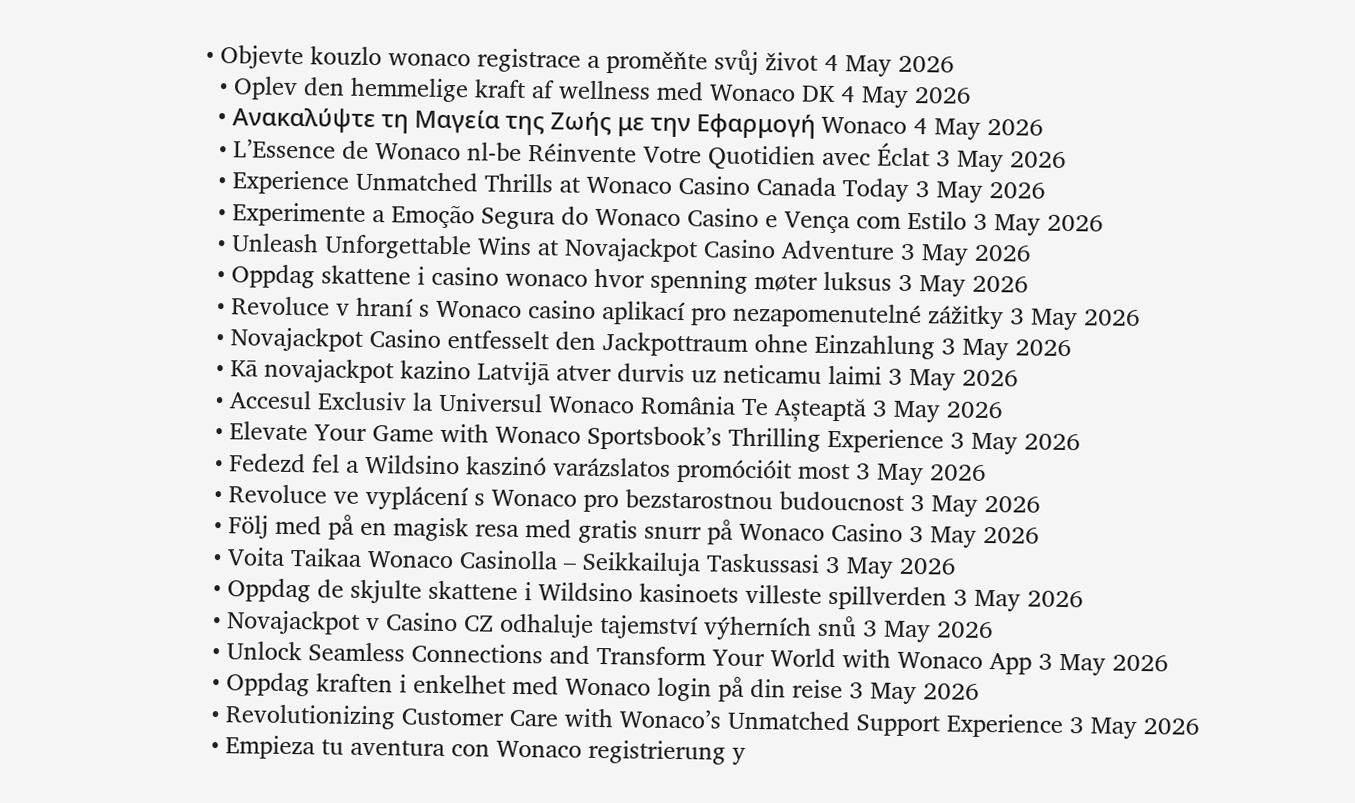• Objevte kouzlo wonaco registrace a proměňte svůj život 4 May 2026
  • Oplev den hemmelige kraft af wellness med Wonaco DK 4 May 2026
  • Ανακαλύψτε τη Μαγεία της Ζωής με την Εφαρμογή Wonaco 4 May 2026
  • L’Essence de Wonaco nl-be Réinvente Votre Quotidien avec Éclat 3 May 2026
  • Experience Unmatched Thrills at Wonaco Casino Canada Today 3 May 2026
  • Experimente a Emoção Segura do Wonaco Casino e Vença com Estilo 3 May 2026
  • Unleash Unforgettable Wins at Novajackpot Casino Adventure 3 May 2026
  • Oppdag skattene i casino wonaco hvor spenning møter luksus 3 May 2026
  • Revoluce v hraní s Wonaco casino aplikací pro nezapomenutelné zážitky 3 May 2026
  • Novajackpot Casino entfesselt den Jackpottraum ohne Einzahlung 3 May 2026
  • Kā novajackpot kazino Latvijā atver durvis uz neticamu laimi 3 May 2026
  • Accesul Exclusiv la Universul Wonaco România Te Așteaptă 3 May 2026
  • Elevate Your Game with Wonaco Sportsbook’s Thrilling Experience 3 May 2026
  • Fedezd fel a Wildsino kaszinó varázslatos promócióit most 3 May 2026
  • Revoluce ve vyplácení s Wonaco pro bezstarostnou budoucnost 3 May 2026
  • Följ med på en magisk resa med gratis snurr på Wonaco Casino 3 May 2026
  • Voita Taikaa Wonaco Casinolla – Seikkailuja Taskussasi 3 May 2026
  • Oppdag de skjulte skattene i Wildsino kasinoets villeste spillverden 3 May 2026
  • Novajackpot v Casino CZ odhaluje tajemství výherních snů 3 May 2026
  • Unlock Seamless Connections and Transform Your World with Wonaco App 3 May 2026
  • Oppdag kraften i enkelhet med Wonaco login på din reise 3 May 2026
  • Revolutionizing Customer Care with Wonaco’s Unmatched Support Experience 3 May 2026
  • Empieza tu aventura con Wonaco registrierung y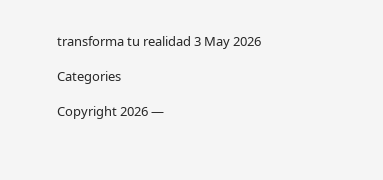transforma tu realidad 3 May 2026

Categories

Copyright 2026 —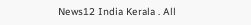News12 India Kerala . All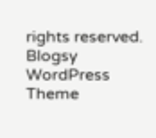rights reserved. Blogsy WordPress Theme